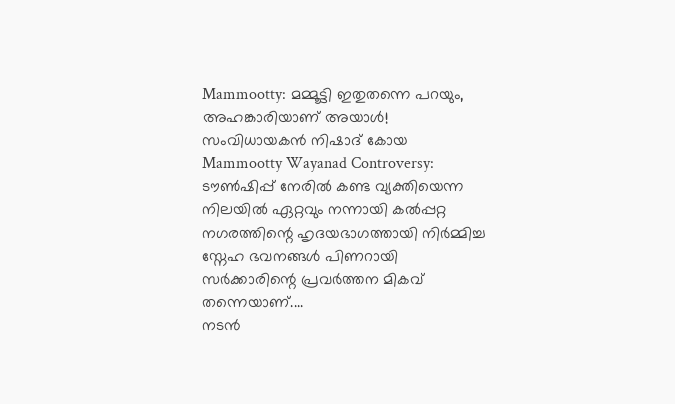Mammootty: മമ്മൂട്ടി ഇതുതന്നെ പറയും, അഹങ്കാരിയാണ് അയാൾ! സംവിധായകൻ നിഷാദ് കോയ
Mammootty Wayanad Controversy: ടൗൺഷിപ്പ് നേരിൽ കണ്ട വ്യക്തിയെന്ന നിലയിൽ ഏറ്റവും നന്നായി കൽപ്പറ്റ നഗരത്തിന്റെ ഹൃദയഭാഗത്തായി നിർമ്മിച്ച സ്നേഹ ഭവനങ്ങൾ പിണറായി സർക്കാരിന്റെ പ്രവർത്തന മികവ് തന്നെയാണ്....
നടൻ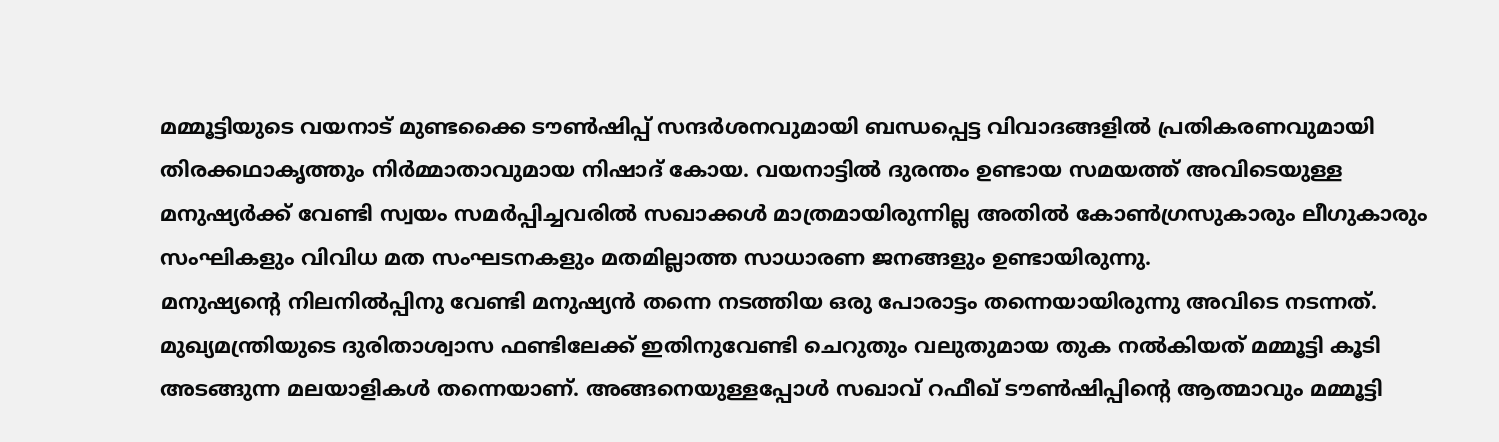മമ്മൂട്ടിയുടെ വയനാട് മുണ്ടക്കൈ ടൗൺഷിപ്പ് സന്ദർശനവുമായി ബന്ധപ്പെട്ട വിവാദങ്ങളിൽ പ്രതികരണവുമായി തിരക്കഥാകൃത്തും നിർമ്മാതാവുമായ നിഷാദ് കോയ. വയനാട്ടിൽ ദുരന്തം ഉണ്ടായ സമയത്ത് അവിടെയുള്ള മനുഷ്യർക്ക് വേണ്ടി സ്വയം സമർപ്പിച്ചവരിൽ സഖാക്കൾ മാത്രമായിരുന്നില്ല അതിൽ കോൺഗ്രസുകാരും ലീഗുകാരും സംഘികളും വിവിധ മത സംഘടനകളും മതമില്ലാത്ത സാധാരണ ജനങ്ങളും ഉണ്ടായിരുന്നു.
മനുഷ്യന്റെ നിലനിൽപ്പിനു വേണ്ടി മനുഷ്യൻ തന്നെ നടത്തിയ ഒരു പോരാട്ടം തന്നെയായിരുന്നു അവിടെ നടന്നത്. മുഖ്യമന്ത്രിയുടെ ദുരിതാശ്വാസ ഫണ്ടിലേക്ക് ഇതിനുവേണ്ടി ചെറുതും വലുതുമായ തുക നൽകിയത് മമ്മൂട്ടി കൂടി അടങ്ങുന്ന മലയാളികൾ തന്നെയാണ്. അങ്ങനെയുള്ളപ്പോൾ സഖാവ് റഫീഖ് ടൗൺഷിപ്പിന്റെ ആത്മാവും മമ്മൂട്ടി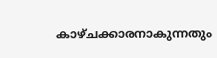കാഴ്ചക്കാരനാകുന്നതും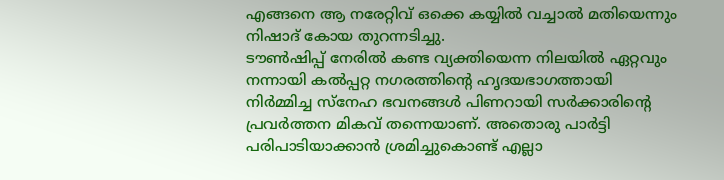എങ്ങനെ ആ നരേറ്റിവ് ഒക്കെ കയ്യിൽ വച്ചാൽ മതിയെന്നും നിഷാദ് കോയ തുറന്നടിച്ചു.
ടൗൺഷിപ്പ് നേരിൽ കണ്ട വ്യക്തിയെന്ന നിലയിൽ ഏറ്റവും നന്നായി കൽപ്പറ്റ നഗരത്തിന്റെ ഹൃദയഭാഗത്തായി നിർമ്മിച്ച സ്നേഹ ഭവനങ്ങൾ പിണറായി സർക്കാരിന്റെ പ്രവർത്തന മികവ് തന്നെയാണ്. അതൊരു പാർട്ടി പരിപാടിയാക്കാൻ ശ്രമിച്ചുകൊണ്ട് എല്ലാ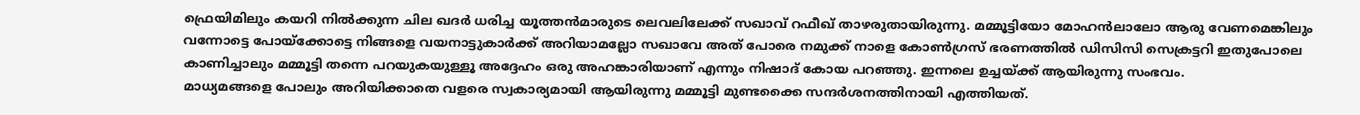ഫ്രെയിമിലും കയറി നിൽക്കുന്ന ചില ഖദർ ധരിച്ച യൂത്തൻമാരുടെ ലെവലിലേക്ക് സഖാവ് റഫീഖ് താഴരുതായിരുന്നു. മമ്മൂട്ടിയോ മോഹൻലാലോ ആരു വേണമെങ്കിലും വന്നോട്ടെ പോയ്ക്കോട്ടെ നിങ്ങളെ വയനാട്ടുകാർക്ക് അറിയാമല്ലോ സഖാവേ അത് പോരെ നമുക്ക് നാളെ കോൺഗ്രസ് ഭരണത്തിൽ ഡിസിസി സെക്രട്ടറി ഇതുപോലെ കാണിച്ചാലും മമ്മൂട്ടി തന്നെ പറയുകയുള്ളൂ അദ്ദേഹം ഒരു അഹങ്കാരിയാണ് എന്നും നിഷാദ് കോയ പറഞ്ഞു. ഇന്നലെ ഉച്ചയ്ക്ക് ആയിരുന്നു സംഭവം.
മാധ്യമങ്ങളെ പോലും അറിയിക്കാതെ വളരെ സ്വകാര്യമായി ആയിരുന്നു മമ്മൂട്ടി മുണ്ടക്കൈ സന്ദർശനത്തിനായി എത്തിയത്.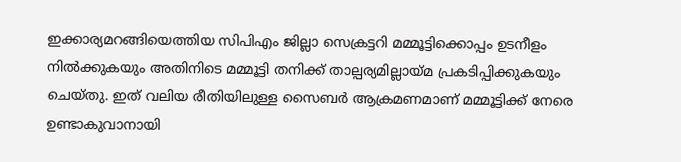ഇക്കാര്യമറങ്ങിയെത്തിയ സിപിഎം ജില്ലാ സെക്രട്ടറി മമ്മൂട്ടിക്കൊപ്പം ഉടനീളം നിൽക്കുകയും അതിനിടെ മമ്മൂട്ടി തനിക്ക് താല്പര്യമില്ലായ്മ പ്രകടിപ്പിക്കുകയും ചെയ്തു. ഇത് വലിയ രീതിയിലുള്ള സൈബർ ആക്രമണമാണ് മമ്മൂട്ടിക്ക് നേരെ ഉണ്ടാകുവാനായി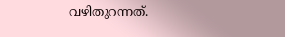വഴിതുറന്നത്.